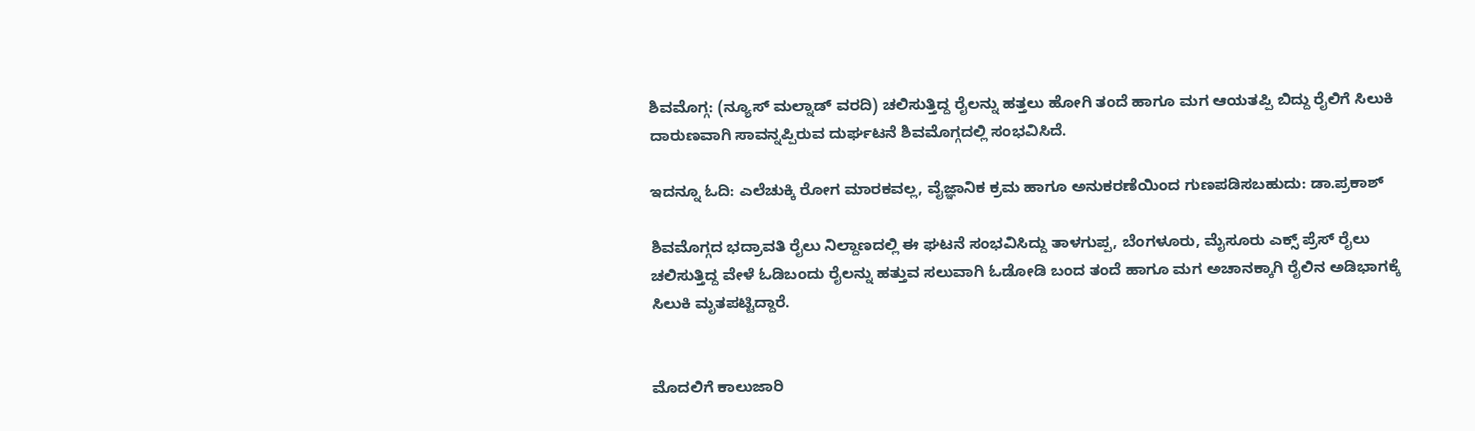ಶಿವಮೊಗ್ಗ: (ನ್ಯೂಸ್ ಮಲ್ನಾಡ್ ವರದಿ) ಚಲಿಸುತ್ತಿದ್ದ ರೈಲನ್ನು ಹತ್ತಲು ಹೋಗಿ ತಂದೆ ಹಾಗೂ ಮಗ ಆಯತಪ್ಪಿ ಬಿದ್ದು ರೈಲಿಗೆ ಸಿಲುಕಿ ದಾರುಣವಾಗಿ ಸಾವನ್ನಪ್ಪಿರುವ ದುರ್ಘಟನೆ ಶಿವಮೊಗ್ಗದಲ್ಲಿ ಸಂಭವಿಸಿದೆ.

ಇದನ್ನೂ ಓದಿ: ಎಲೆಚುಕ್ಕಿ ರೋಗ ಮಾರಕವಲ್ಲ, ವೈಜ್ಞಾನಿಕ ಕ್ರಮ ಹಾಗೂ ಅನುಕರಣೆಯಿಂದ ಗುಣಪಡಿಸಬಹುದು: ಡಾ.ಪ್ರಕಾಶ್

ಶಿವಮೊಗ್ಗದ ಭದ್ರಾವತಿ ರೈಲು ನಿಲ್ದಾಣದಲ್ಲಿ ಈ ಘಟನೆ ಸಂಭವಿಸಿದ್ದು ತಾಳಗುಪ್ಪ, ಬೆಂಗಳೂರು, ಮೈಸೂರು ಎಕ್ಸ್ ಪ್ರೆಸ್ ರೈಲು ಚಲಿಸುತ್ತಿದ್ದ ವೇಳೆ ಓಡಿಬಂದು ರೈಲನ್ನು ಹತ್ತುವ ಸಲುವಾಗಿ ಓಡೋಡಿ ಬಂದ ತಂದೆ ಹಾಗೂ ಮಗ ಅಚಾನಕ್ಕಾಗಿ ರೈಲಿನ ಅಡಿಭಾಗಕ್ಕೆ ಸಿಲುಕಿ ಮೃತಪಟ್ಟಿದ್ದಾರೆ.


ಮೊದಲಿಗೆ ಕಾಲುಜಾರಿ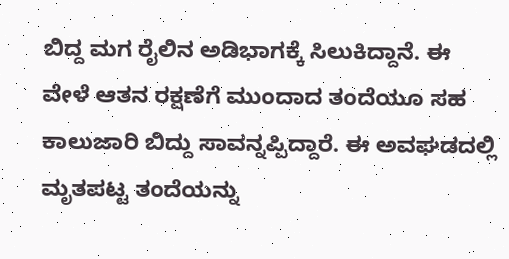ಬಿದ್ದ ಮಗ ರೈಲಿನ ಅಡಿಭಾಗಕ್ಕೆ ಸಿಲುಕಿದ್ದಾನೆ. ಈ ವೇಳೆ ಆತನ ರಕ್ಷಣೆಗೆ ಮುಂದಾದ ತಂದೆಯೂ ಸಹ ಕಾಲುಜಾರಿ ಬಿದ್ದು ಸಾವನ್ನಪ್ಪಿದ್ದಾರೆ. ಈ ಅವಘಡದಲ್ಲಿ ಮೃತಪಟ್ಟ ತಂದೆಯನ್ನು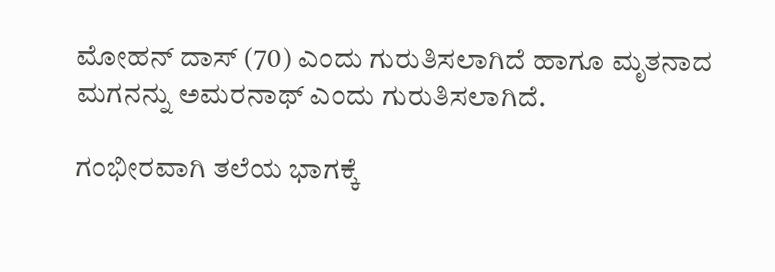ಮೋಹನ್ ದಾಸ್ (70) ಎಂದು ಗುರುತಿಸಲಾಗಿದೆ ಹಾಗೂ ಮೃತನಾದ ಮಗನನ್ನು ಅಮರನಾಥ್ ಎಂದು ಗುರುತಿಸಲಾಗಿದೆ.

ಗಂಭೀರವಾಗಿ ತಲೆಯ ಭಾಗಕ್ಕೆ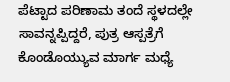ಪೆಟ್ಟಾದ ಪರಿಣಾಮ ತಂದೆ ಸ್ಥಳದಲ್ಲೇ ಸಾವನ್ನಪ್ಪಿದ್ದರೆ, ಪುತ್ರ ಆಸ್ಪತ್ರೆಗೆ ಕೊಂಡೊಯ್ಯುವ ಮಾರ್ಗ ಮಧ್ಯೆ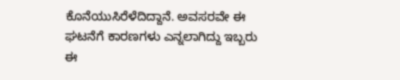ಕೊನೆಯುಸಿರೆಳೆದಿದ್ದಾನೆ. ಅವಸರವೇ ಈ ಘಟನೆಗೆ ಕಾರಣಗಳು ಎನ್ನಲಾಗಿದ್ದು ಇಬ್ಬರು ಈ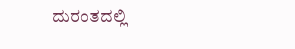ದುರಂತದಲ್ಲಿ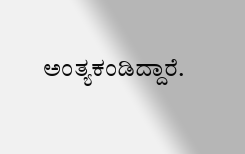ಅಂತ್ಯಕಂಡಿದ್ದಾರೆ.